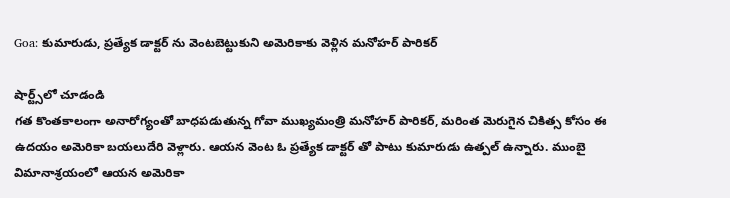Goa: కుమారుడు, ప్రత్యేక డాక్టర్ ను వెంటబెట్టుకుని అమెరికాకు వెళ్లిన మనోహర్ పారికర్

షార్ట్స్‌లో చూడండి
గత కొంతకాలంగా అనారోగ్యంతో బాధపడుతున్న గోవా ముఖ్యమంత్రి మనోహర్ పారికర్, మరింత మెరుగైన చికిత్స కోసం ఈ ఉదయం అమెరికా బయలుదేరి వెళ్లారు. ఆయన వెంట ఓ ప్రత్యేక డాక్టర్ తో పాటు కుమారుడు ఉత్పల్ ఉన్నారు. ముంబై విమానాశ్రయంలో ఆయన అమెరికా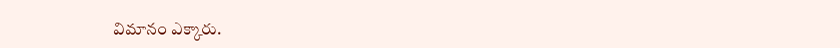విమానం ఎక్కారు.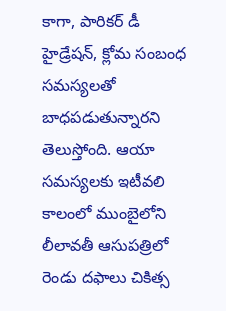కాగా, పారికర్ డీ హైడ్రేషన్, క్లోమ సంబంధ సమస్యలతో బాధపడుతున్నారని తెలుస్తోంది. ఆయా సమస్యలకు ఇటీవలి కాలంలో ముంబైలోని లీలావతీ ఆసుపత్రిలో రెండు దఫాలు చికిత్స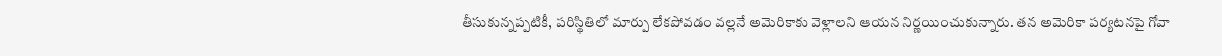తీసుకున్నప్పటికీ, పరిస్థితిలో మార్పు లేకపోవడం వల్లనే అమెరికాకు వెళ్లాలని ఆయన నిర్ణయించుకున్నారు. తన అమెరికా పర్యటనపై గోవా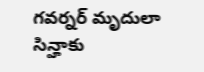గవర్నర్ మృదులా సిన్హాకు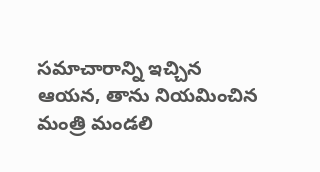సమాచారాన్ని ఇచ్చిన ఆయన, తాను నియమించిన మంత్రి మండలి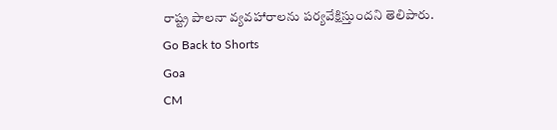రాష్ట్ర పాలనా వ్యవహారాలను పర్యవేక్షిస్తుందని తెలిపారు.
Go Back to Shorts
Goa
CM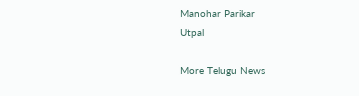Manohar Parikar
Utpal

More Telugu News